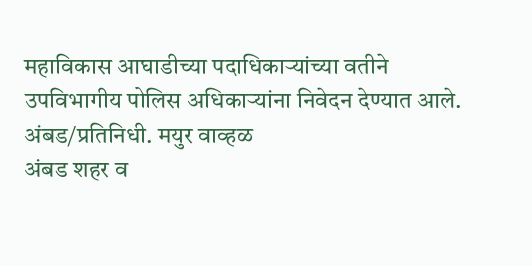महाविकास आघाडीच्या पदाधिकाऱ्यांच्या वतीने उपविभागीय पोलिस अधिकाऱ्यांना निवेदन देण्यात आले.
अंबड/प्रतिनिधी. मयुर वाव्हळ
अंबड शहर व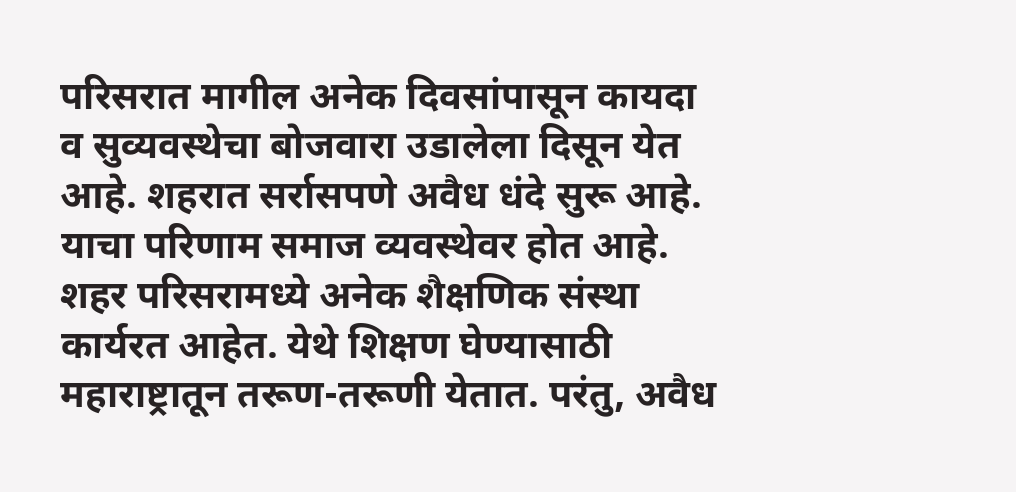परिसरात मागील अनेक दिवसांपासून कायदा व सुव्यवस्थेचा बोजवारा उडालेला दिसून येत आहे. शहरात सर्रासपणे अवैध धंदे सुरू आहे. याचा परिणाम समाज व्यवस्थेवर होत आहे. शहर परिसरामध्ये अनेक शैक्षणिक संस्था कार्यरत आहेत. येथे शिक्षण घेण्यासाठी महाराष्ट्रातून तरूण-तरूणी येतात. परंतु, अवैध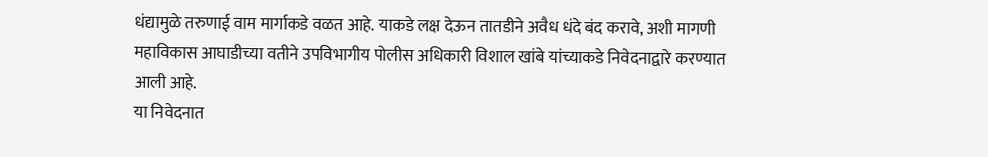धंद्यामुळे तरुणाई वाम मार्गाकडे वळत आहे. याकडे लक्ष देऊन तातडीने अवैध धंदे बंद करावे, अशी मागणी महाविकास आघाडीच्या वतीने उपविभागीय पोलीस अधिकारी विशाल खांबे यांच्याकडे निवेदनाद्वारे करण्यात आली आहे.
या निवेदनात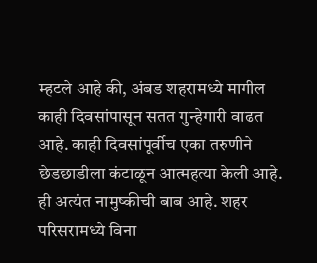म्हटले आहे की, अंबड शहरामध्ये मागील काही दिवसांपासून सतत गुन्हेगारी वाढत आहे. काही दिवसांपूर्वीच एका तरुणीने छेडछाडीला कंटाळून आत्महत्या केली आहे. ही अत्यंत नामुष्कीची बाब आहे. शहर परिसरामध्ये विना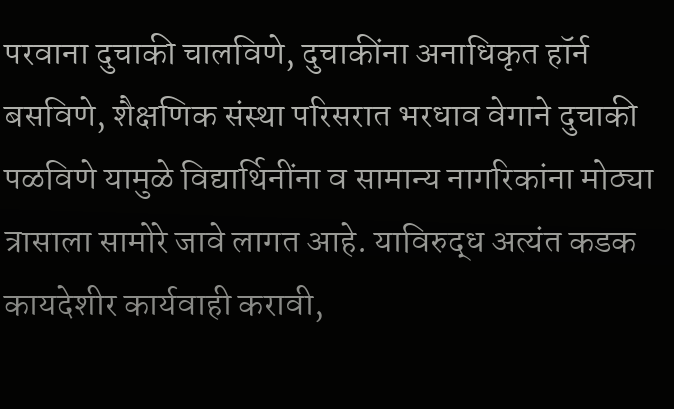परवाना दुचाकी चालविणे, दुचाकींना अनाधिकृत हॉर्न बसविणे, शैक्षणिक संस्था परिसरात भरधाव वेगाने दुचाकी पळविणे यामुळे विद्यार्थिनींना व सामान्य नागरिकांना मोठ्या त्रासाला सामोरे जावे लागत आहे. याविरुद्ध अत्यंत कडक कायदेशीर कार्यवाही करावी,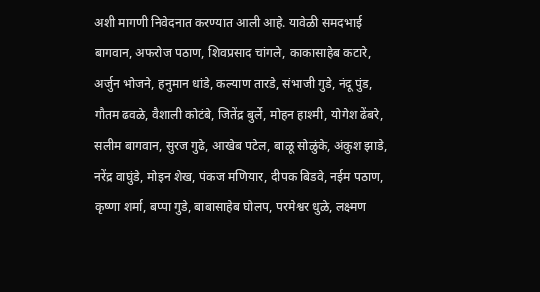अशी मागणी निवेदनात करण्यात आली आहे. यावेळी समदभाई बागवान, अफरोज पठाण, शिवप्रसाद चांगले, काकासाहेब कटारे, अर्जुन भोजने, हनुमान धांडे, कल्याण तारडे, संभाजी गुडे, नंदू पुंड, गौतम ढवळे, वैशाली कोटंबे, जितेंद्र बुर्ले, मोहन हाश्मी, योगेश ढेंबरे, सलीम बागवान, सुरज गुढे, आखेब पटेल, बाळू सोळुंके, अंकुश झाडे, नरेंद्र वाघुंडे, मोइन शेख, पंकज मणियार, दीपक बिडवे, नईम पठाण, कृष्णा शर्मा, बप्पा गुडे, बाबासाहेब घोलप, परमेश्वर धुळे, लक्ष्मण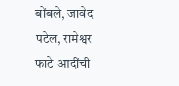बोंबले, जावेद पटेल, रामेश्वर फाटे आदींची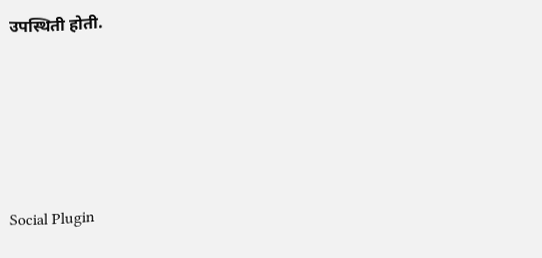उपस्थिती होती.





Social Plugin